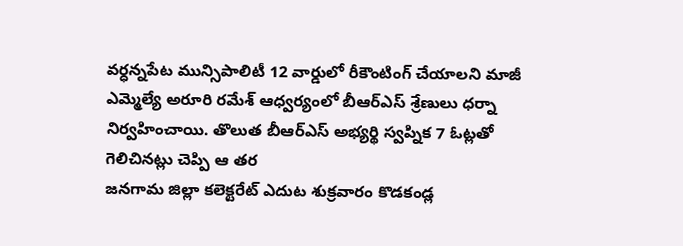వర్ధన్నపేట మున్సిపాలిటీ 12 వార్డులో రీకౌంటింగ్ చేయాలని మాజీ ఎమ్మెల్యే అరూరి రమేశ్ ఆధ్వర్యంలో బీఆర్ఎస్ శ్రేణులు ధర్నా నిర్వహించాయి. తొలుత బీఆర్ఎస్ అభ్యర్థి స్వప్నిక 7 ఓట్లతో గెలిచినట్లు చెప్పి ఆ తర
జనగామ జిల్లా కలెక్టరేట్ ఎదుట శుక్రవారం కొడకండ్ల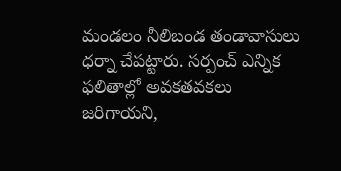మండలం నీలిబండ తండావాసులు ధర్నా చేపట్టారు. సర్పంచ్ ఎన్నిక ఫలితాల్లో అవకతవకలు జరిగాయని,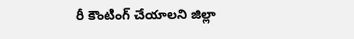రీ కౌంటింగ్ చేయాలని జిల్లా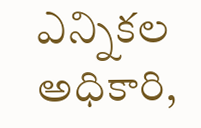ఎన్నికల అధికారి,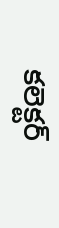కలెక్టర్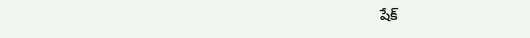షేక్